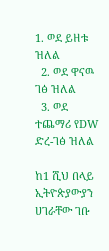1. ወደ ይዘቱ ዝለል
  2. ወደ ዋናዉ ገፅ ዝለል
  3. ወደ ተጨማሪ የDW ድረ-ገፅ ዝለል

ከ1 ሺህ በላይ ኢትዮጵያውያን ሀገራቸው ገቡ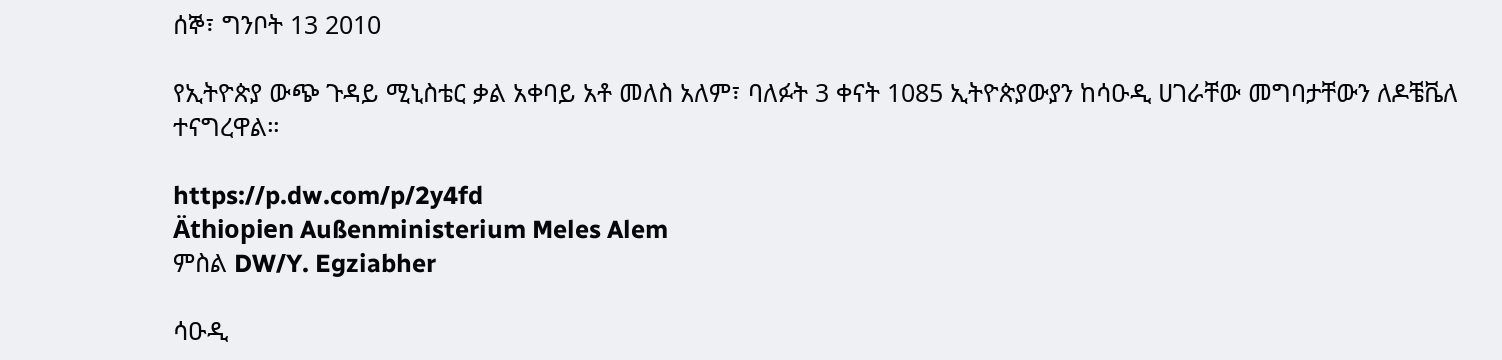ሰኞ፣ ግንቦት 13 2010

የኢትዮጵያ ውጭ ጉዳይ ሚኒስቴር ቃል አቀባይ አቶ መለስ አለም፣ ባለፉት 3 ቀናት 1085 ኢትዮጵያውያን ከሳዑዲ ሀገራቸው መግባታቸውን ለዶቼቬለ ተናግረዋል።

https://p.dw.com/p/2y4fd
Äthiopien Außenministerium Meles Alem
ምስል DW/Y. Egziabher

ሳዑዲ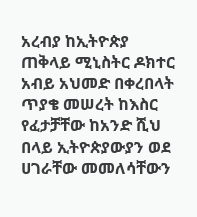አረብያ ከኢትዮጵያ ጠቅላይ ሚኒስትር ዶክተር አብይ አህመድ በቀረበላት ጥያቄ መሠረት ከእስር የፈታቻቸው ከአንድ ሺህ በላይ ኢትዮጵያውያን ወደ ሀገራቸው መመለሳቸውን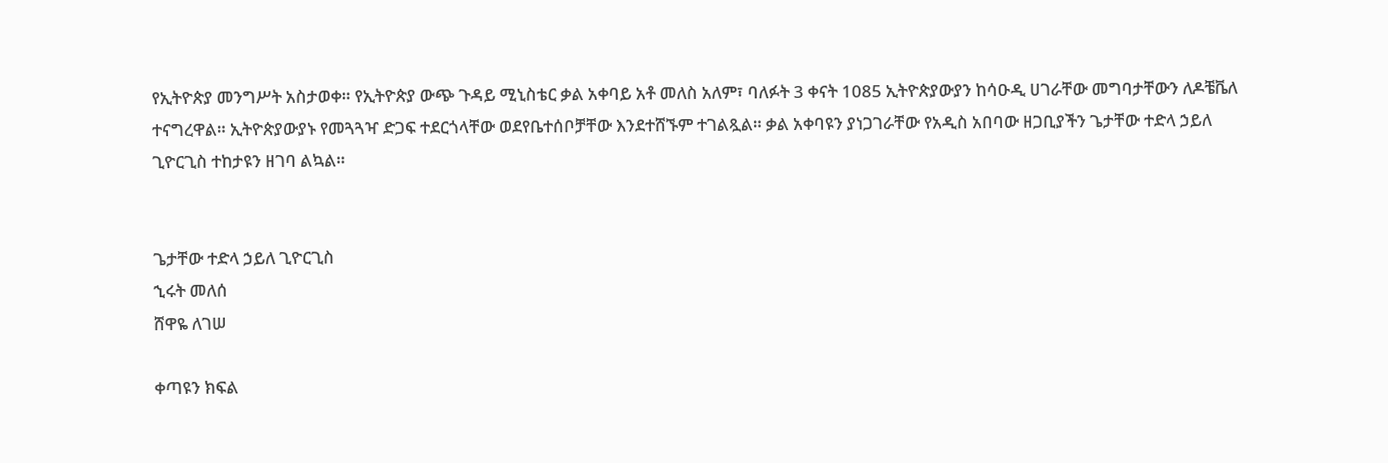የኢትዮጵያ መንግሥት አስታወቀ። የኢትዮጵያ ውጭ ጉዳይ ሚኒስቴር ቃል አቀባይ አቶ መለስ አለም፣ ባለፉት 3 ቀናት 1085 ኢትዮጵያውያን ከሳዑዲ ሀገራቸው መግባታቸውን ለዶቼቬለ ተናግረዋል። ኢትዮጵያውያኑ የመጓጓዣ ድጋፍ ተደርጎላቸው ወደየቤተሰቦቻቸው እንደተሸኙም ተገልጿል። ቃል አቀባዩን ያነጋገራቸው የአዲስ አበባው ዘጋቢያችን ጌታቸው ተድላ ኃይለ ጊዮርጊስ ተከታዩን ዘገባ ልኳል።


ጌታቸው ተድላ ኃይለ ጊዮርጊስ
ኂሩት መለሰ
ሸዋዬ ለገሠ

ቀጣዩን ክፍል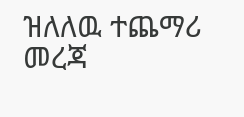ዝለለዉ ተጨማሪ መረጃ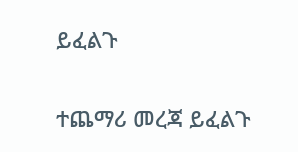ይፈልጉ

ተጨማሪ መረጃ ይፈልጉ